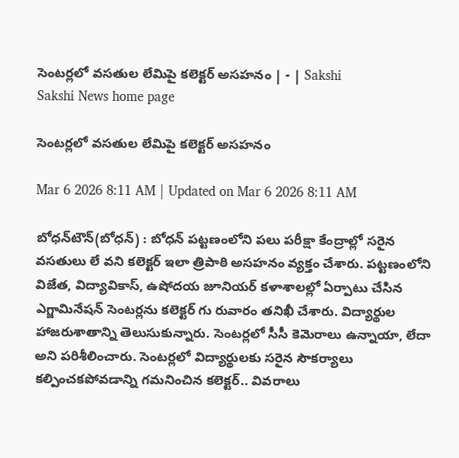సెంటర్లలో వసతుల లేమిపై కలెక్టర్‌ అసహనం | - | Sakshi
Sakshi News home page

సెంటర్లలో వసతుల లేమిపై కలెక్టర్‌ అసహనం

Mar 6 2026 8:11 AM | Updated on Mar 6 2026 8:11 AM

బోధన్‌టౌన్‌(బోధన్‌) : బోధన్‌ పట్టణంలోని పలు పరీక్షా కేంద్రాల్లో సరైన వసతులు లే వని కలెక్టర్‌ ఇలా త్రిపాఠి అసహనం వ్యక్తం చేశారు. పట్టణంలోని విజేత, విద్యావికాస్‌, ఉషోదయ జూనియర్‌ కళాశాలల్లో ఏర్పాటు చేసిన ఎగ్జామినేషన్‌ సెంటర్లను కలెక్టర్‌ గు రువారం తనిఖీ చేశారు. విద్యార్థుల హాజరుశాతాన్ని తెలుసుకున్నారు. సెంటర్లలో సీసీ కెమెరాలు ఉన్నాయా, లేదా అని పరిశీలించారు. సెంటర్లలో విద్యార్థులకు సరైన సౌకర్యాలు కల్పించకపోవడాన్ని గమనించిన కలెక్టర్‌.. వివరాలు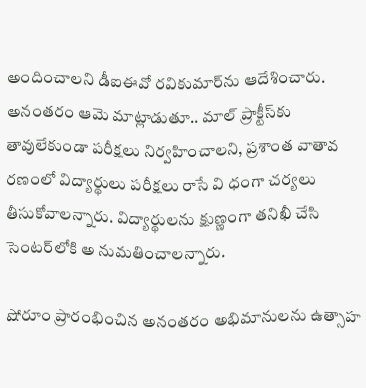అందించాలని డీఐఈవో రవికుమార్‌ను ఆదేశించారు. అనంతరం ఆమె మాట్లాడుతూ.. మాల్‌ ప్రాక్టీస్‌కు తావులేకుండా పరీక్షలు నిర్వహించాలని, ప్రశాంత వాతావ రణంలో విద్యార్థులు పరీక్షలు రాసే వి ధంగా చర్యలు తీసుకోవాలన్నారు. విద్యార్థులను క్షుణ్ణంగా తనిఖీ చేసి సెంటర్‌లోకి అ నుమతించాలన్నారు.

షోరూం ప్రారంభించిన అనంతరం అభిమానులను ఉత్సాహ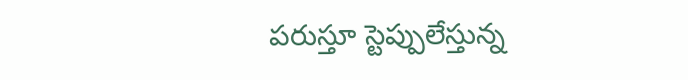పరుస్తూ స్టెప్పులేస్తున్న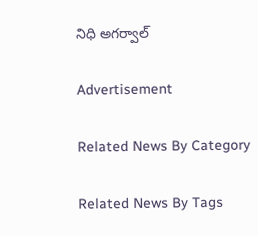నిధి అగర్వాల్‌

Advertisement

Related News By Category

Related News By Tags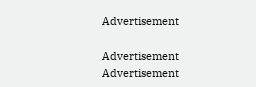Advertisement

Advertisement
Advertisement